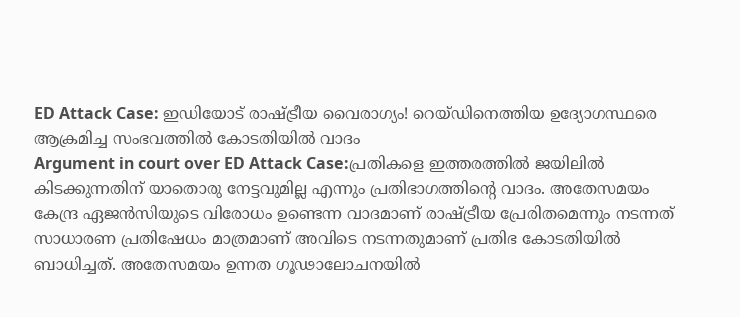ED Attack Case: ഇഡിയോട് രാഷ്ട്രീയ വൈരാഗ്യം! റെയ്ഡിനെത്തിയ ഉദ്യോഗസ്ഥരെ ആക്രമിച്ച സംഭവത്തിൽ കോടതിയിൽ വാദം
Argument in court over ED Attack Case:പ്രതികളെ ഇത്തരത്തിൽ ജയിലിൽ കിടക്കുന്നതിന് യാതൊരു നേട്ടവുമില്ല എന്നും പ്രതിഭാഗത്തിന്റെ വാദം. അതേസമയം കേന്ദ്ര ഏജൻസിയുടെ വിരോധം ഉണ്ടെന്ന വാദമാണ് രാഷ്ട്രീയ പ്രേരിതമെന്നും നടന്നത് സാധാരണ പ്രതിഷേധം മാത്രമാണ് അവിടെ നടന്നതുമാണ് പ്രതിഭ കോടതിയിൽ ബാധിച്ചത്. അതേസമയം ഉന്നത ഗൂഢാലോചനയിൽ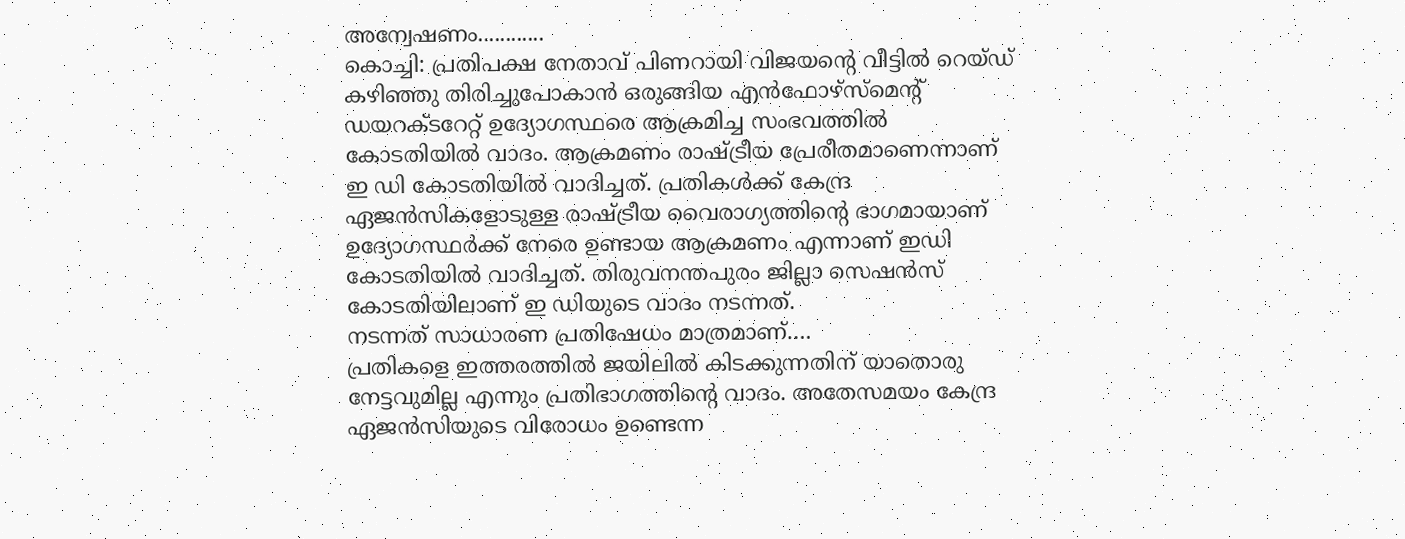അന്വേഷണം............
കൊച്ചി: പ്രതിപക്ഷ നേതാവ് പിണറായി വിജയന്റെ വീട്ടിൽ റെയ്ഡ് കഴിഞ്ഞു തിരിച്ചുപോകാൻ ഒരുങ്ങിയ എൻഫോഴ്സ്മെന്റ് ഡയറക്ടറേറ്റ് ഉദ്യോഗസ്ഥരെ ആക്രമിച്ച സംഭവത്തിൽ കോടതിയിൽ വാദം. ആക്രമണം രാഷ്ട്രീയ പ്രേരീതമാണെന്നാണ് ഇ ഡി കോടതിയിൽ വാദിച്ചത്. പ്രതികൾക്ക് കേന്ദ്ര ഏജൻസികളോടുള്ള രാഷ്ട്രീയ വൈരാഗ്യത്തിന്റെ ഭാഗമായാണ് ഉദ്യോഗസ്ഥർക്ക് നേരെ ഉണ്ടായ ആക്രമണം എന്നാണ് ഇഡി കോടതിയിൽ വാദിച്ചത്. തിരുവനന്തപുരം ജില്ലാ സെഷൻസ് കോടതിയിലാണ് ഇ ഡിയുടെ വാദം നടന്നത്.
നടന്നത് സാധാരണ പ്രതിഷേധം മാത്രമാണ്….
പ്രതികളെ ഇത്തരത്തിൽ ജയിലിൽ കിടക്കുന്നതിന് യാതൊരു നേട്ടവുമില്ല എന്നും പ്രതിഭാഗത്തിന്റെ വാദം. അതേസമയം കേന്ദ്ര ഏജൻസിയുടെ വിരോധം ഉണ്ടെന്ന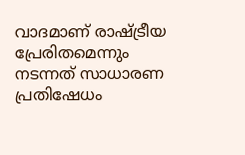വാദമാണ് രാഷ്ട്രീയ പ്രേരിതമെന്നും നടന്നത് സാധാരണ പ്രതിഷേധം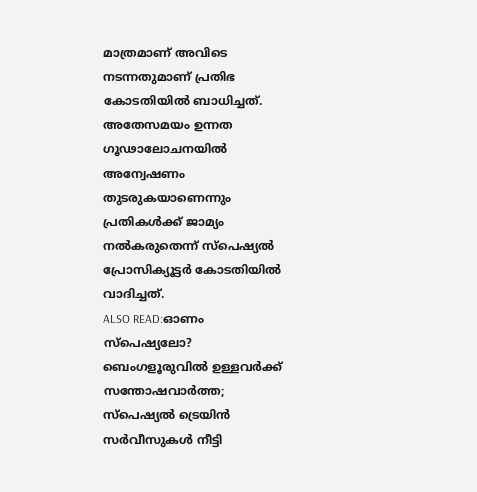മാത്രമാണ് അവിടെ നടന്നതുമാണ് പ്രതിഭ കോടതിയിൽ ബാധിച്ചത്. അതേസമയം ഉന്നത ഗൂഢാലോചനയിൽ അന്വേഷണം തുടരുകയാണെന്നും പ്രതികൾക്ക് ജാമ്യം നൽകരുതെന്ന് സ്പെഷ്യൽ പ്രോസിക്യൂട്ടർ കോടതിയിൽ വാദിച്ചത്.
ALSO READ:ഓണം സ്പെഷ്യലോ? ബെംഗളൂരുവിൽ ഉള്ളവർക്ക് സന്തോഷവാർത്ത; സ്പെഷ്യൽ ട്രെയിൻ സർവീസുകൾ നീട്ടി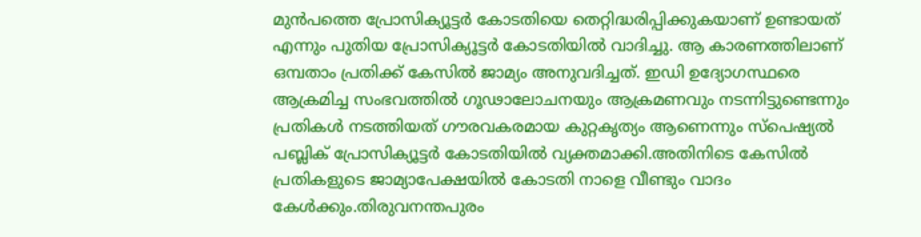മുൻപത്തെ പ്രോസിക്യൂട്ടർ കോടതിയെ തെറ്റിദ്ധരിപ്പിക്കുകയാണ് ഉണ്ടായത് എന്നും പുതിയ പ്രോസിക്യൂട്ടർ കോടതിയിൽ വാദിച്ചു. ആ കാരണത്തിലാണ് ഒമ്പതാം പ്രതിക്ക് കേസിൽ ജാമ്യം അനുവദിച്ചത്. ഇഡി ഉദ്യോഗസ്ഥരെ ആക്രമിച്ച സംഭവത്തിൽ ഗൂഢാലോചനയും ആക്രമണവും നടന്നിട്ടുണ്ടെന്നും പ്രതികൾ നടത്തിയത് ഗൗരവകരമായ കുറ്റകൃത്യം ആണെന്നും സ്പെഷ്യൽ പബ്ലിക് പ്രോസിക്യൂട്ടർ കോടതിയിൽ വ്യക്തമാക്കി.അതിനിടെ കേസിൽ പ്രതികളുടെ ജാമ്യാപേക്ഷയിൽ കോടതി നാളെ വീണ്ടും വാദം കേൾക്കും.തിരുവനന്തപുരം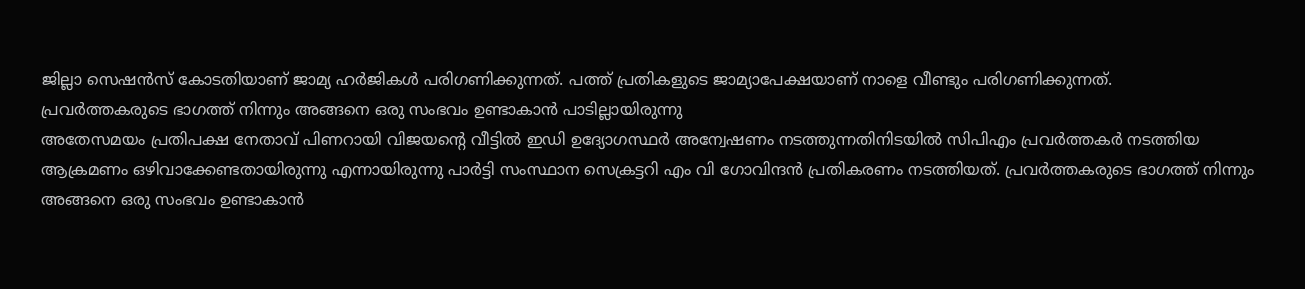ജില്ലാ സെഷൻസ് കോടതിയാണ് ജാമ്യ ഹർജികൾ പരിഗണിക്കുന്നത്. പത്ത് പ്രതികളുടെ ജാമ്യാപേക്ഷയാണ് നാളെ വീണ്ടും പരിഗണിക്കുന്നത്.
പ്രവർത്തകരുടെ ഭാഗത്ത് നിന്നും അങ്ങനെ ഒരു സംഭവം ഉണ്ടാകാൻ പാടില്ലായിരുന്നു
അതേസമയം പ്രതിപക്ഷ നേതാവ് പിണറായി വിജയന്റെ വീട്ടിൽ ഇഡി ഉദ്യോഗസ്ഥർ അന്വേഷണം നടത്തുന്നതിനിടയിൽ സിപിഎം പ്രവർത്തകർ നടത്തിയ ആക്രമണം ഒഴിവാക്കേണ്ടതായിരുന്നു എന്നായിരുന്നു പാർട്ടി സംസ്ഥാന സെക്രട്ടറി എം വി ഗോവിന്ദൻ പ്രതികരണം നടത്തിയത്. പ്രവർത്തകരുടെ ഭാഗത്ത് നിന്നും അങ്ങനെ ഒരു സംഭവം ഉണ്ടാകാൻ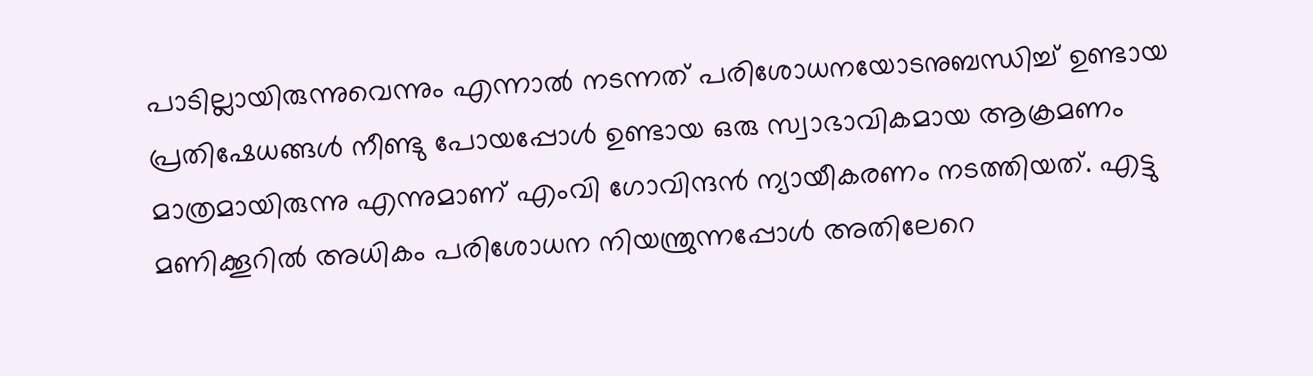പാടില്ലായിരുന്നുവെന്നും എന്നാൽ നടന്നത് പരിശോധനയോടനുബന്ധിച്ച് ഉണ്ടായ പ്രതിഷേധങ്ങൾ നീണ്ടു പോയപ്പോൾ ഉണ്ടായ ഒരു സ്വാഭാവികമായ ആക്രമണം മാത്രമായിരുന്നു എന്നുമാണ് എംവി ഗോവിന്ദൻ ന്യായീകരണം നടത്തിയത്. എട്ടു മണിക്കൂറിൽ അധികം പരിശോധന നിയന്ത്രുന്നപ്പോൾ അതിലേറെ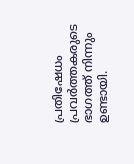പ്രതിഷേധം പ്രവർത്തകരുടെ ഭാഗത്ത് നിന്നും ഉണ്ടായി.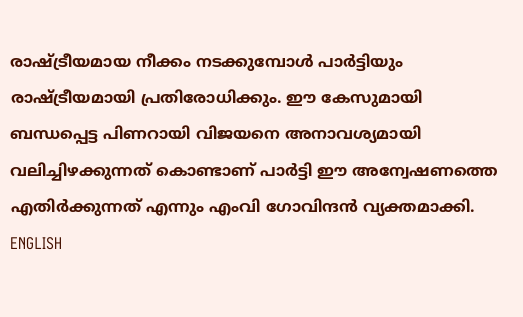രാഷ്ട്രീയമായ നീക്കം നടക്കുമ്പോൾ പാർട്ടിയും രാഷ്ട്രീയമായി പ്രതിരോധിക്കും. ഈ കേസുമായി ബന്ധപ്പെട്ട പിണറായി വിജയനെ അനാവശ്യമായി വലിച്ചിഴക്കുന്നത് കൊണ്ടാണ് പാർട്ടി ഈ അന്വേഷണത്തെ എതിർക്കുന്നത് എന്നും എംവി ഗോവിന്ദൻ വ്യക്തമാക്കി.
ENGLISH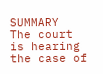SUMMARY
The court is hearing the case of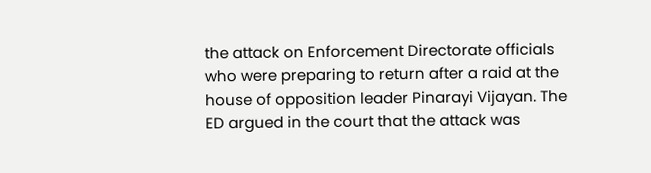the attack on Enforcement Directorate officials who were preparing to return after a raid at the house of opposition leader Pinarayi Vijayan. The ED argued in the court that the attack was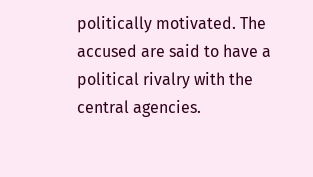politically motivated. The accused are said to have a political rivalry with the central agencies.